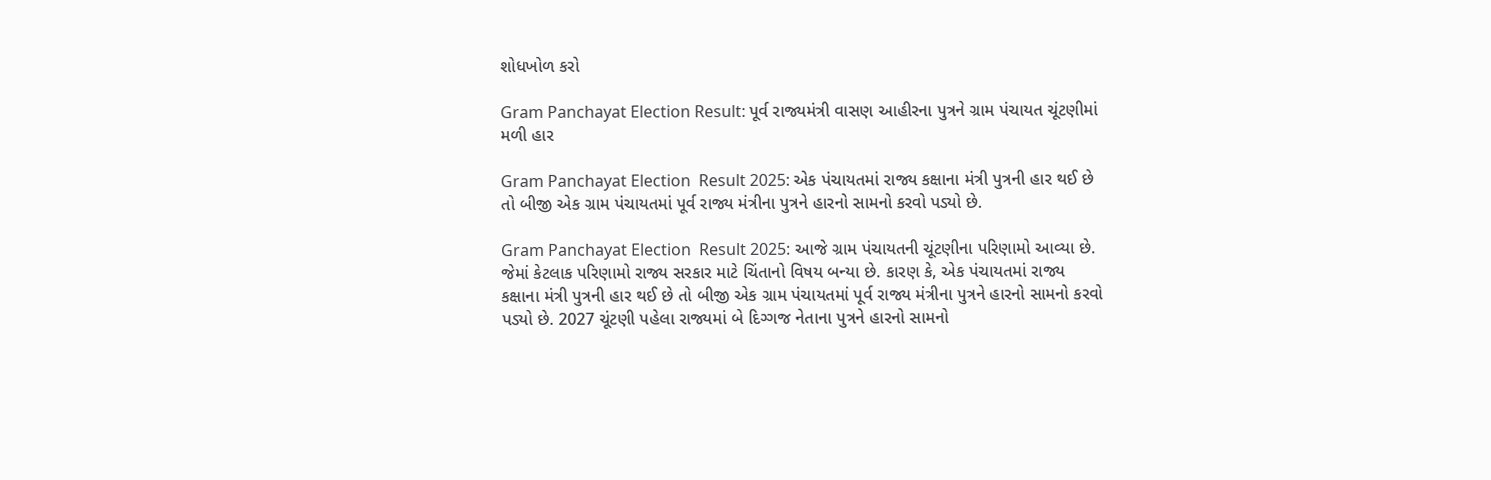શોધખોળ કરો

Gram Panchayat Election Result: પૂર્વ રાજ્યમંત્રી વાસણ આહીરના પુત્રને ગ્રામ પંચાયત ચૂંટણીમાં મળી હાર

Gram Panchayat Election  Result 2025: એક પંચાયતમાં રાજ્ય કક્ષાના મંત્રી પુત્રની હાર થઈ છે તો બીજી એક ગ્રામ પંચાયતમાં પૂર્વ રાજ્ય મંત્રીના પુત્રને હારનો સામનો કરવો પડ્યો છે.

Gram Panchayat Election  Result 2025: આજે ગ્રામ પંચાયતની ચૂંટણીના પરિણામો આવ્યા છે. જેમાં કેટલાક પરિણામો રાજ્ય સરકાર માટે ચિંતાનો વિષય બન્યા છે. કારણ કે, એક પંચાયતમાં રાજ્ય કક્ષાના મંત્રી પુત્રની હાર થઈ છે તો બીજી એક ગ્રામ પંચાયતમાં પૂર્વ રાજ્ય મંત્રીના પુત્રને હારનો સામનો કરવો પડ્યો છે. 2027 ચૂંટણી પહેલા રાજ્યમાં બે દિગ્ગજ નેતાના પુત્રને હારનો સામનો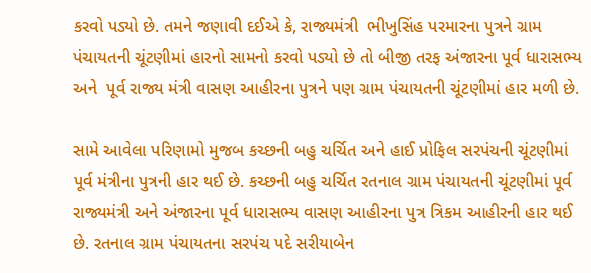કરવો પડ્યો છે. તમને જણાવી દઈએ કે, રાજ્યમંત્રી  ભીખુસિંહ પરમારના પુત્રને ગ્રામ પંચાયતની ચૂંટણીમાં હારનો સામનો કરવો પડ્યો છે તો બીજી તરફ અંજારના પૂર્વ ધારાસભ્ય અને  પૂર્વ રાજ્ય મંત્રી વાસણ આહીરના પુત્રને પણ ગ્રામ પંચાયતની ચૂંટણીમાં હાર મળી છે.

સામે આવેલા પરિણામો મુજબ કચ્છની બહુ ચર્ચિત અને હાઈ પ્રોફિલ સરપંચની ચૂંટણીમાં પૂર્વ મંત્રીના પુત્રની હાર થઈ છે. કચ્છની બહુ ચર્ચિત રતનાલ ગ્રામ પંચાયતની ચૂંટણીમાં પૂર્વ રાજ્યમંત્રી અને અંજારના પૂર્વ ધારાસભ્ય વાસણ આહીરના પુત્ર ત્રિકમ આહીરની હાર થઈ છે. રતનાલ ગ્રામ પંચાયતના સરપંચ પદે સરીયાબેન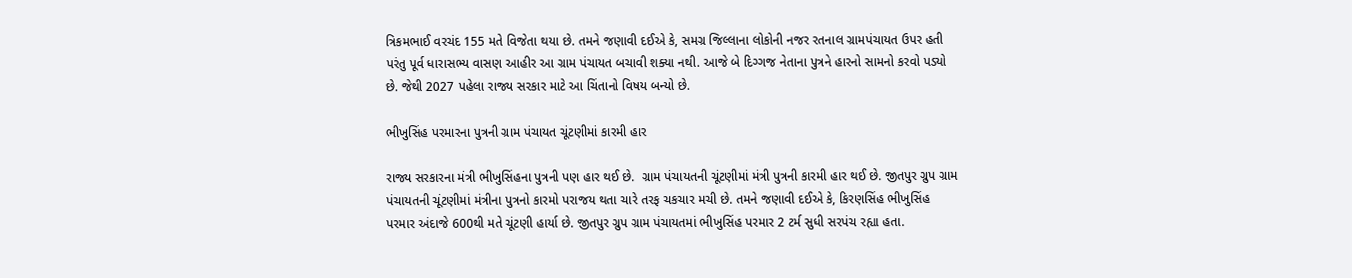ત્રિકમભાઈ વરચંદ 155 મતે વિજેતા થયા છે. તમને જણાવી દઈએ કે, સમગ્ર જિલ્લાના લોકોની નજર રતનાલ ગ્રામપંચાયત ઉપર હતી પરંતુ પૂર્વ ધારાસભ્ય વાસણ આહીર આ ગ્રામ પંચાયત બચાવી શક્યા નથી. આજે બે દિગ્ગજ નેતાના પુત્રને હારનો સામનો કરવો પડ્યો છે. જેથી 2027 પહેલા રાજ્ય સરકાર માટે આ ચિંતાનો વિષય બન્યો છે.

ભીખુસિંહ પરમારના પુત્રની ગ્રામ પંચાયત ચૂંટણીમાં કારમી હાર

રાજ્ય સરકારના મંત્રી ભીખુસિંહના પુત્રની પણ હાર થઈ છે.  ગ્રામ પંચાયતની ચૂંટણીમાં મંત્રી પુત્રની કારમી હાર થઈ છે. જીતપુર ગ્રુપ ગ્રામ પંચાયતની ચૂંટણીમાં મંત્રીના પુત્રનો કારમો પરાજય થતા ચારે તરફ ચકચાર મચી છે. તમને જણાવી દઈએ કે, કિરણસિંહ ભીખુસિંહ પરમાર અંદાજે 600થી મતે ચૂંટણી હાર્યા છે. જીતપુર ગ્રુપ ગ્રામ પંચાયતમાં ભીખુસિંહ પરમાર 2 ટર્મ સુધી સરપંચ રહ્યા હતા.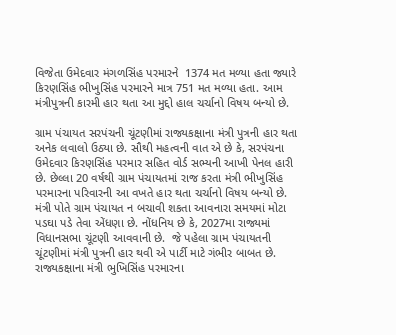વિજેતા ઉમેદવાર મંગળસિંહ પરમારને  1374 મત મળ્યા હતા જ્યારે કિરણસિંહ ભીખુસિંહ પરમારને માત્ર 751 મત મળ્યા હતા. આમ મંત્રીપુત્રની કારમી હાર થતા આ મુદ્દો હાલ ચર્ચાનો વિષય બન્યો છે.

ગ્રામ પંચાયત સરપંચની ચૂંટણીમાં રાજ્યકક્ષાના મંત્રી પુત્રની હાર થતા અનેક લવાલો ઉઠ્યા છે. સૌથી મહત્વની વાત એ છે કે, સરપંચના ઉમેદવાર કિરણસિંહ પરમાર સહિત વોર્ડ સભ્યની આખી પેનલ હારી છે. છેલ્લા 20 વર્ષથી ગ્રામ પંચાયતમાં રાજ કરતા મંત્રી ભીખુસિંહ પરમારના પરિવારની આ વખતે હાર થતા ચર્ચાનો વિષય બન્યો છે. મંત્રી પોતે ગ્રામ પંચાયત ન બચાવી શકતા આવનારા સમયમાં મોટા પડઘા પડે તેવા એંધણા છે. નોંધનિય છે કે, 2027મા રાજ્યમાં વિધાનસભા ચૂંટણી આવવાની છે.  જે પહેલા ગ્રામ પંચાયતની ચૂંટણીમાં મંત્રી પુત્રની હાર થવી એ પાર્ટી માટે ગંભીર બાબત છે. રાજ્યકક્ષાના મંત્રી ભુખિસિંહ પરમારના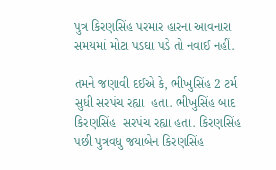પુત્ર કિરણસિંહ પરમાર હારના આવનારા સમયમાં મોટા પડઘા પડે તો નવાઈ નહીં.

તમને જણાવી દઈએ કે, ભીખુસિંહ 2 ટર્મ સુધી સરપંચ રહ્યા  હતા. ભીખુસિંહ બાદ કિરણસિંહ  સરપંચ રહ્યા હતા. કિરણસિંહ  પછી પુત્રવધુ જયાબેન કિરણસિંહ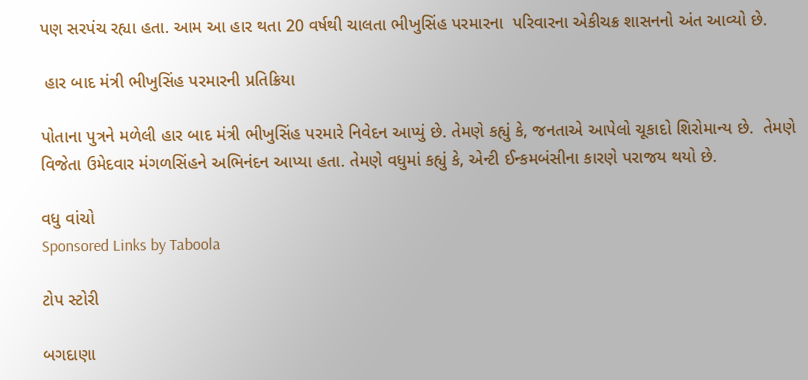પણ સરપંચ રહ્યા હતા. આમ આ હાર થતા 20 વર્ષથી ચાલતા ભીખુસિંહ પરમારના  પરિવારના એકીચક્ર શાસનનો અંત આવ્યો છે.

 હાર બાદ મંત્રી ભીખુસિંહ પરમારની પ્રતિક્રિયા

પોતાના પુત્રને મળેલી હાર બાદ મંત્રી ભીખુસિંહ પરમારે નિવેદન આપ્યું છે. તેમણે કહ્યું કે, જનતાએ આપેલો ચૂકાદો શિરોમાન્ય છે.  તેમણે વિજેતા ઉમેદવાર મંગળસિંહને અભિનંદન આપ્યા હતા. તેમણે વધુમાં કહ્યું કે, એન્ટી ઈન્કમબંસીના કારણે પરાજય થયો છે.

વધુ વાંચો
Sponsored Links by Taboola

ટોપ સ્ટોરી

બગદાણા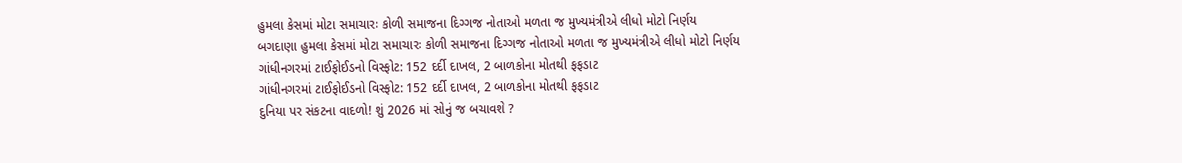હુમલા કેસમાં મોટા સમાચારઃ કોળી સમાજના દિગ્ગજ નોતાઓ મળતા જ મુખ્યમંત્રીએ લીધો મોટો નિર્ણય
બગદાણા હુમલા કેસમાં મોટા સમાચારઃ કોળી સમાજના દિગ્ગજ નોતાઓ મળતા જ મુખ્યમંત્રીએ લીધો મોટો નિર્ણય
ગાંધીનગરમાં ટાઈફોઈડનો વિસ્ફોટ: 152 દર્દી દાખલ, 2 બાળકોના મોતથી ફફડાટ
ગાંધીનગરમાં ટાઈફોઈડનો વિસ્ફોટ: 152 દર્દી દાખલ, 2 બાળકોના મોતથી ફફડાટ
દુનિયા પર સંકટના વાદળો! શું 2026 માં સોનું જ બચાવશે ?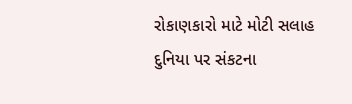રોકાણકારો માટે મોટી સલાહ
દુનિયા પર સંકટના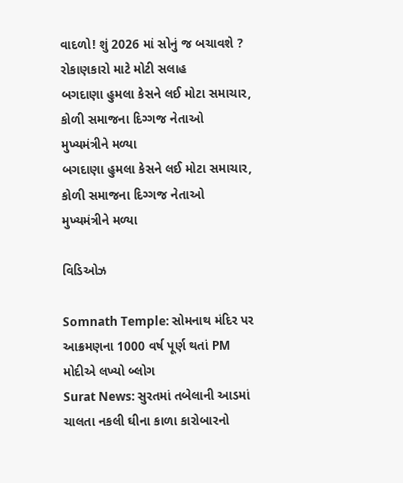વાદળો! શું 2026 માં સોનું જ બચાવશે ? રોકાણકારો માટે મોટી સલાહ
બગદાણા હુમલા કેસને લઈ મોટા સમાચાર,  કોળી સમાજના દિગ્ગજ નેતાઓ મુખ્યમંત્રીને મળ્યા
બગદાણા હુમલા કેસને લઈ મોટા સમાચાર,  કોળી સમાજના દિગ્ગજ નેતાઓ મુખ્યમંત્રીને મળ્યા

વિડિઓઝ

Somnath Temple: સોમનાથ મંદિર પર આક્રમણના 1000 વર્ષ પૂર્ણ થતાં PM મોદીએ લખ્યો બ્લોગ
Surat News: સુરતમાં તબેલાની આડમાં ચાલતા નકલી ઘીના કાળા કારોબારનો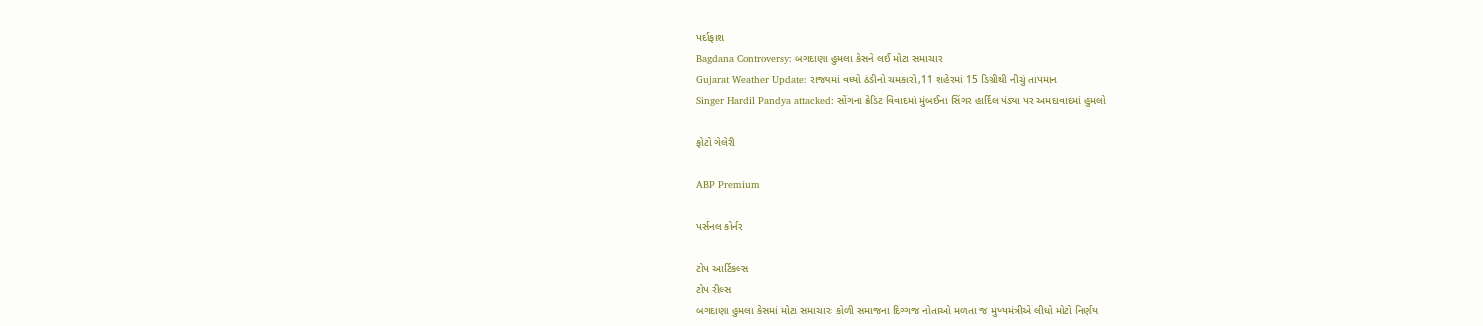પર્દાફાશ
Bagdana Controversy: બગદાણા હુમલા કેસને લઈ મોટા સમાચાર
Gujarat Weather Update: રાજ્યમાં વધ્યો ઠંડીનો ચમકારો,11 શહેરમાં 15 ડિગ્રીથી નીચું તાપમાન
Singer Hardil Pandya attacked: સોંગના ક્રેડિટ વિવાદમાં મુંબઈના સિંગર હાર્દિલ પંડ્યા પર અમદાવાદમાં હુમલો

ફોટો ગેલેરી

ABP Premium

પર્સનલ કોર્નર

ટોપ આર્ટિકલ્સ
ટોપ રીલ્સ
બગદાણા હુમલા કેસમાં મોટા સમાચારઃ કોળી સમાજના દિગ્ગજ નોતાઓ મળતા જ મુખ્યમંત્રીએ લીધો મોટો નિર્ણય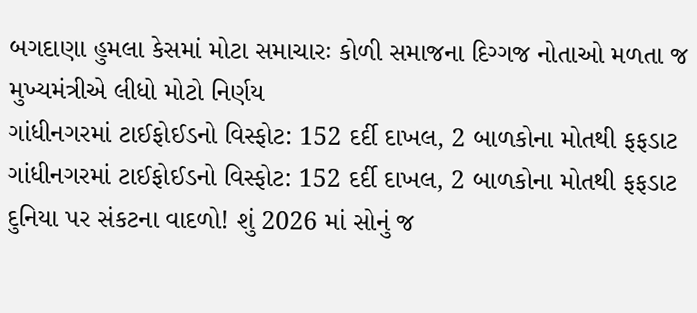બગદાણા હુમલા કેસમાં મોટા સમાચારઃ કોળી સમાજના દિગ્ગજ નોતાઓ મળતા જ મુખ્યમંત્રીએ લીધો મોટો નિર્ણય
ગાંધીનગરમાં ટાઈફોઈડનો વિસ્ફોટ: 152 દર્દી દાખલ, 2 બાળકોના મોતથી ફફડાટ
ગાંધીનગરમાં ટાઈફોઈડનો વિસ્ફોટ: 152 દર્દી દાખલ, 2 બાળકોના મોતથી ફફડાટ
દુનિયા પર સંકટના વાદળો! શું 2026 માં સોનું જ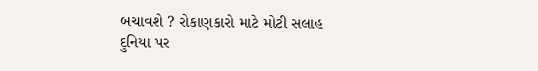બચાવશે ? રોકાણકારો માટે મોટી સલાહ
દુનિયા પર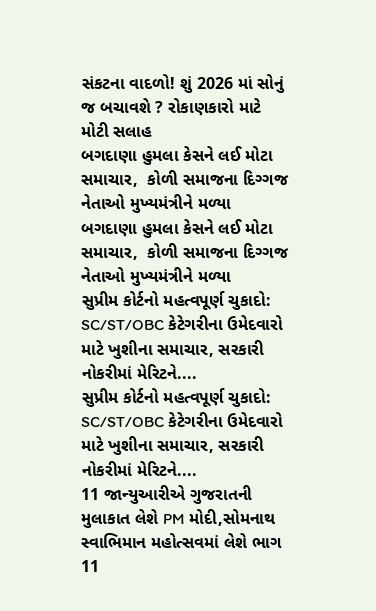સંકટના વાદળો! શું 2026 માં સોનું જ બચાવશે ? રોકાણકારો માટે મોટી સલાહ
બગદાણા હુમલા કેસને લઈ મોટા સમાચાર,  કોળી સમાજના દિગ્ગજ નેતાઓ મુખ્યમંત્રીને મળ્યા
બગદાણા હુમલા કેસને લઈ મોટા સમાચાર,  કોળી સમાજના દિગ્ગજ નેતાઓ મુખ્યમંત્રીને મળ્યા
સુપ્રીમ કોર્ટનો મહત્વપૂર્ણ ચુકાદો: SC/ST/OBC કેટેગરીના ઉમેદવારો માટે ખુશીના સમાચાર, સરકારી નોકરીમાં મેરિટને....
સુપ્રીમ કોર્ટનો મહત્વપૂર્ણ ચુકાદો: SC/ST/OBC કેટેગરીના ઉમેદવારો માટે ખુશીના સમાચાર, સરકારી નોકરીમાં મેરિટને....
11 જાન્યુઆરીએ ગુજરાતની મુલાકાત લેશે PM મોદી,સોમનાથ સ્વાભિમાન મહોત્સવમાં લેશે ભાગ
11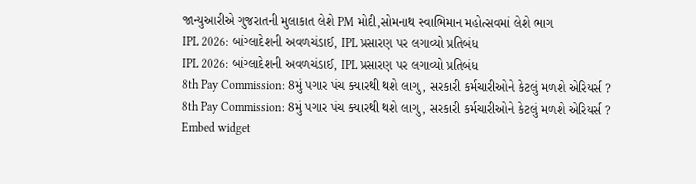જાન્યુઆરીએ ગુજરાતની મુલાકાત લેશે PM મોદી,સોમનાથ સ્વાભિમાન મહોત્સવમાં લેશે ભાગ
IPL 2026: બાંગ્લાદેશની અવળચંડાઈ, IPL પ્રસારણ પર લગાવ્યો પ્રતિબંધ
IPL 2026: બાંગ્લાદેશની અવળચંડાઈ, IPL પ્રસારણ પર લગાવ્યો પ્રતિબંધ
8th Pay Commission: 8મું પગાર પંચ ક્યારથી થશે લાગુ, સરકારી કર્મચારીઓને કેટલું મળશે એરિયર્સ ?
8th Pay Commission: 8મું પગાર પંચ ક્યારથી થશે લાગુ, સરકારી કર્મચારીઓને કેટલું મળશે એરિયર્સ ?
Embed widget